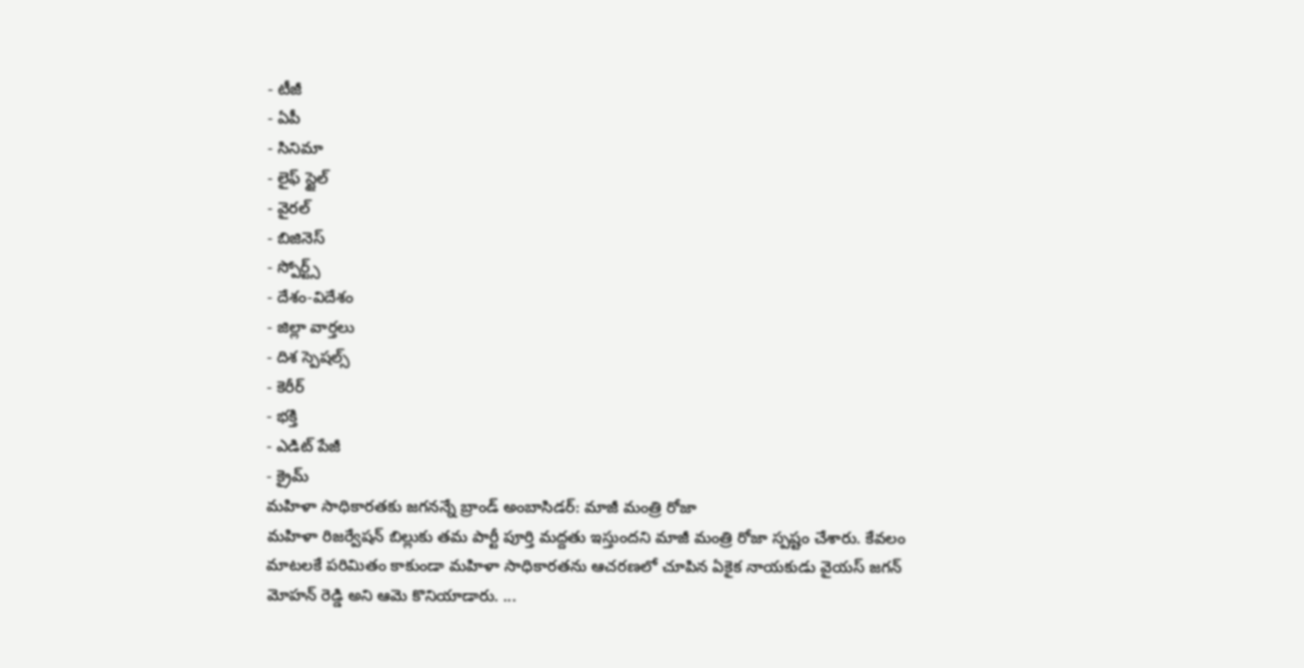- టీజీ
- ఏపీ
- సినిమా
- లైఫ్ స్టైల్
- వైరల్
- బిజినెస్
- స్పోర్ట్స్
- దేశం-విదేశం
- జిల్లా వార్తలు
- దిశ స్పెషల్స్
- కెరీర్
- భక్తి
- ఎడిట్ పేజీ
- క్రైమ్
మహిళా సాధికారతకు జగనన్నే బ్రాండ్ అంబాసిడర్: మాజీ మంత్రి రోజా
మహిళా రిజర్వేషన్ బిల్లుకు తమ పార్టీ పూర్తి మద్దతు ఇస్తుందని మాజీ మంత్రి రోజా స్పష్టం చేశారు. కేవలం మాటలకే పరిమితం కాకుండా మహిళా సాధికారతను ఆచరణలో చూపిన ఏకైక నాయకుడు వైయస్ జగన్ మోహన్ రెడ్డి అని ఆమె కొనియాడారు. ...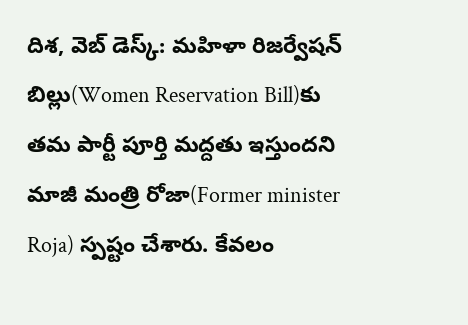దిశ, వెబ్ డెస్క్: మహిళా రిజర్వేషన్ బిల్లు(Women Reservation Bill)కు తమ పార్టీ పూర్తి మద్దతు ఇస్తుందని మాజీ మంత్రి రోజా(Former minister Roja) స్పష్టం చేశారు. కేవలం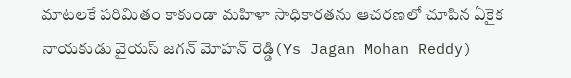మాటలకే పరిమితం కాకుండా మహిళా సాధికారతను ఆచరణలో చూపిన ఏకైక నాయకుడు వైయస్ జగన్ మోహన్ రెడ్డి(Ys Jagan Mohan Reddy)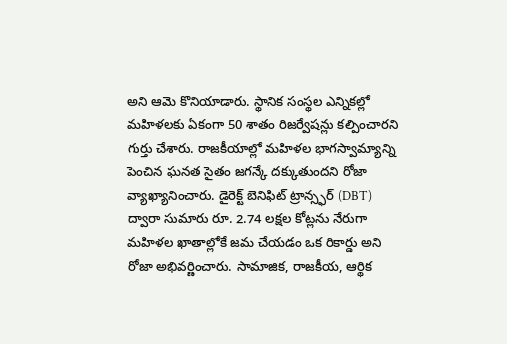అని ఆమె కొనియాడారు. స్థానిక సంస్థల ఎన్నికల్లో మహిళలకు ఏకంగా 50 శాతం రిజర్వేషన్లు కల్పించారని గుర్తు చేశారు. రాజకీయాల్లో మహిళల భాగస్వామ్యాన్ని పెంచిన ఘనత సైతం జగన్కే దక్కుతుందని రోజా వ్యాఖ్యానించారు. డైరెక్ట్ బెనిఫిట్ ట్రాన్స్ఫర్ (DBT) ద్వారా సుమారు రూ. 2.74 లక్షల కోట్లను నేరుగా మహిళల ఖాతాల్లోకే జమ చేయడం ఒక రికార్డు అని రోజా అభివర్ణించారు. సామాజిక, రాజకీయ, ఆర్థిక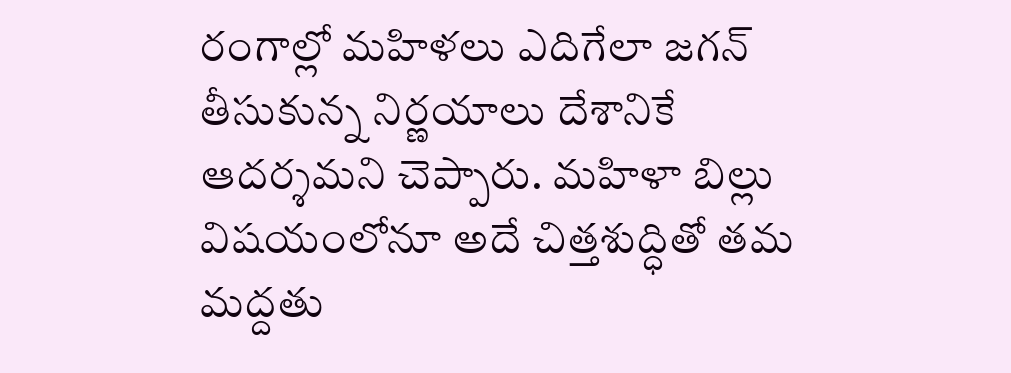రంగాల్లో మహిళలు ఎదిగేలా జగన్ తీసుకున్న నిర్ణయాలు దేశానికే ఆదర్శమని చెప్పారు. మహిళా బిల్లు విషయంలోనూ అదే చిత్తశుద్ధితో తమ మద్దతు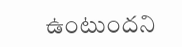ఉంటుందని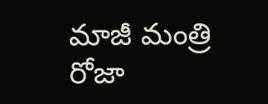మాజీ మంత్రి రోజా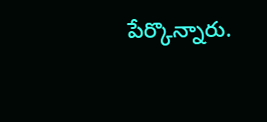పేర్కొన్నారు.